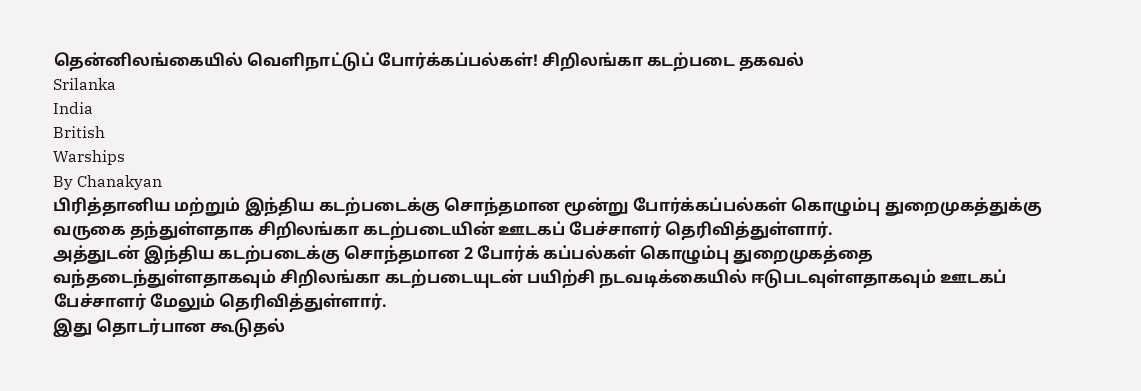தென்னிலங்கையில் வெளிநாட்டுப் போர்க்கப்பல்கள்! சிறிலங்கா கடற்படை தகவல்
Srilanka
India
British
Warships
By Chanakyan
பிரித்தானிய மற்றும் இந்திய கடற்படைக்கு சொந்தமான மூன்று போர்க்கப்பல்கள் கொழும்பு துறைமுகத்துக்கு வருகை தந்துள்ளதாக சிறிலங்கா கடற்படையின் ஊடகப் பேச்சாளர் தெரிவித்துள்ளார்.
அத்துடன் இந்திய கடற்படைக்கு சொந்தமான 2 போர்க் கப்பல்கள் கொழும்பு துறைமுகத்தை வந்தடைந்துள்ளதாகவும் சிறிலங்கா கடற்படையுடன் பயிற்சி நடவடிக்கையில் ஈடுபடவுள்ளதாகவும் ஊடகப் பேச்சாளர் மேலும் தெரிவித்துள்ளார்.
இது தொடர்பான கூடுதல்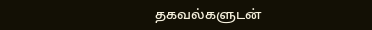தகவல்களுடன்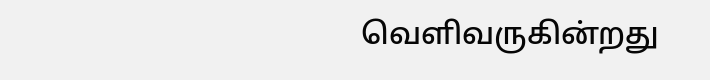வெளிவருகின்றது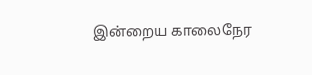இன்றைய காலைநேர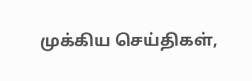முக்கிய செய்திகள்,